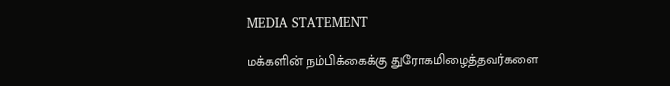MEDIA STATEMENT

மக்களின் நம்பிக்கைக்கு துரோகமிழைத்தவர்களை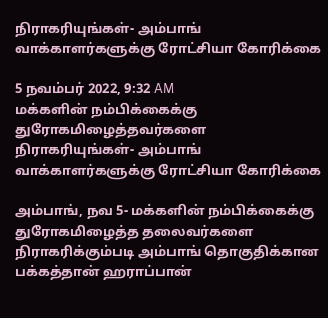நிராகரியுங்கள்- அம்பாங் வாக்காளர்களுக்கு ரோட்சியா கோரிக்கை

5 நவம்பர் 2022, 9:32 AM
மக்களின் நம்பிக்கைக்கு துரோகமிழைத்தவர்களை நிராகரியுங்கள்- அம்பாங் வாக்காளர்களுக்கு ரோட்சியா கோரிக்கை

அம்பாங், நவ 5- மக்களின் நம்பிக்கைக்கு துரோகமிழைத்த தலைவர்களை நிராகரிக்கும்படி அம்பாங் தொகுதிக்கான பக்கத்தான் ஹராப்பான்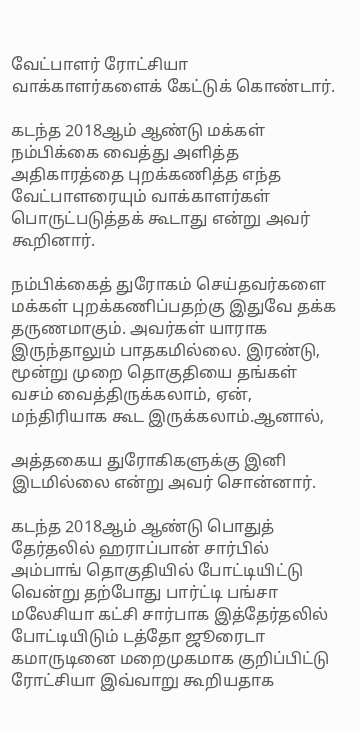வேட்பாளர் ரோட்சியா வாக்காளர்களைக் கேட்டுக் கொண்டார்.

கடந்த 2018ஆம் ஆண்டு மக்கள் நம்பிக்கை வைத்து அளித்த அதிகாரத்தை புறக்கணித்த எந்த வேட்பாளரையும் வாக்காளர்கள் பொருட்படுத்தக் கூடாது என்று அவர் கூறினார்.

நம்பிக்கைத் துரோகம் செய்தவர்களை மக்கள் புறக்கணிப்பதற்கு இதுவே தக்க தருணமாகும். அவர்கள் யாராக இருந்தாலும் பாதகமில்லை. இரண்டு, மூன்று முறை தொகுதியை தங்கள் வசம் வைத்திருக்கலாம், ஏன், மந்திரியாக கூட இருக்கலாம்.ஆனால்,

அத்தகைய துரோகிகளுக்கு இனி  இடமில்லை என்று அவர் சொன்னார்.

கடந்த 2018ஆம் ஆண்டு பொதுத் தேர்தலில் ஹராப்பான் சார்பில் அம்பாங் தொகுதியில் போட்டியிட்டு வென்று தற்போது பார்ட்டி பங்சா மலேசியா கட்சி சார்பாக இத்தேர்தலில் போட்டியிடும் டத்தோ ஜூரைடா கமாருடினை மறைமுகமாக குறிப்பிட்டு ரோட்சியா இவ்வாறு கூறியதாக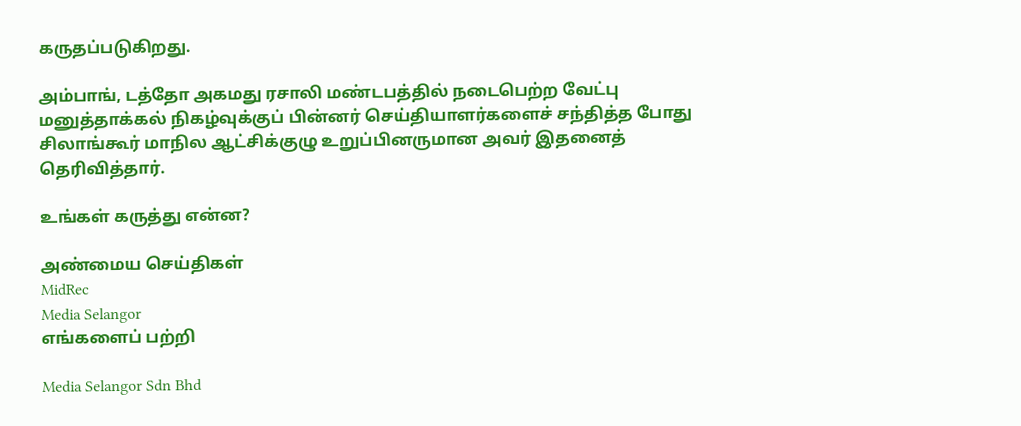கருதப்படுகிறது.

அம்பாங், டத்தோ அகமது ரசாலி மண்டபத்தில் நடைபெற்ற வேட்பு மனுத்தாக்கல் நிகழ்வுக்குப் பின்னர் செய்தியாளர்களைச் சந்தித்த போது சிலாங்கூர் மாநில ஆட்சிக்குழு உறுப்பினருமான அவர் இதனைத் தெரிவித்தார்.

உங்கள் கருத்து என்ன?

அண்மைய செய்திகள்
MidRec
Media Selangor
எங்களைப் பற்றி

Media Selangor Sdn Bhd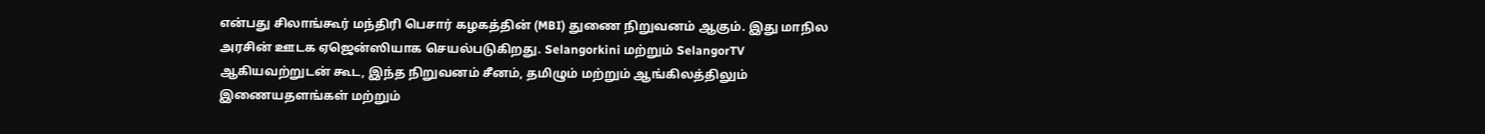என்பது சிலாங்கூர் மந்திரி பெசார் கழகத்தின் (MBI) துணை நிறுவனம் ஆகும். இது மாநில அரசின் ஊடக ஏஜென்ஸியாக செயல்படுகிறது. Selangorkini மற்றும் SelangorTV ஆகியவற்றுடன் கூட, இந்த நிறுவனம் சீனம், தமிழும் மற்றும் ஆங்கிலத்திலும் இணையதளங்கள் மற்றும்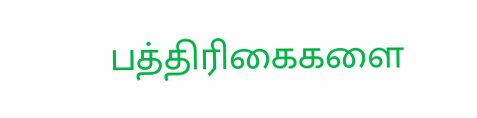பத்திரிகைகளை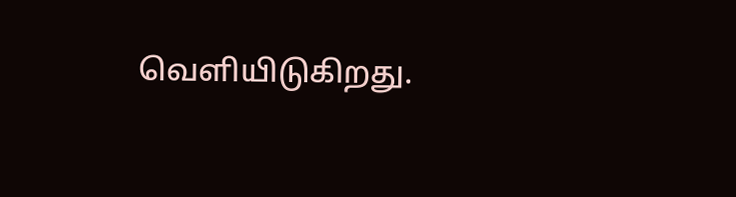வெளியிடுகிறது.